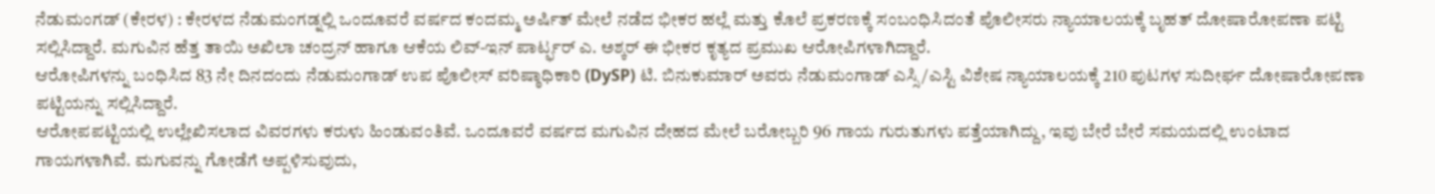ನೆಡುಮಂಗಡ್ (ಕೇರಳ) : ಕೇರಳದ ನೆಡುಮಂಗಡ್ನಲ್ಲಿ ಒಂದೂವರೆ ವರ್ಷದ ಕಂದಮ್ಮ ಅರ್ಷಿತ್ ಮೇಲೆ ನಡೆದ ಭೀಕರ ಹಲ್ಲೆ ಮತ್ತು ಕೊಲೆ ಪ್ರಕರಣಕ್ಕೆ ಸಂಬಂಧಿಸಿದಂತೆ ಪೊಲೀಸರು ನ್ಯಾಯಾಲಯಕ್ಕೆ ಬೃಹತ್ ದೋಷಾರೋಪಣಾ ಪಟ್ಟಿ ಸಲ್ಲಿಸಿದ್ದಾರೆ. ಮಗುವಿನ ಹೆತ್ತ ತಾಯಿ ಅಖಿಲಾ ಚಂದ್ರನ್ ಹಾಗೂ ಆಕೆಯ ಲಿವ್-ಇನ್ ಪಾರ್ಟ್ಫರ್ ಎ. ಅಶ್ಕರ್ ಈ ಭೀಕರ ಕೃತ್ಯದ ಪ್ರಮುಖ ಆರೋಪಿಗಳಾಗಿದ್ದಾರೆ.
ಆರೋಪಿಗಳನ್ನು ಬಂಧಿಸಿದ 83 ನೇ ದಿನದಂದು ನೆಡುಮಂಗಾಡ್ ಉಪ ಪೊಲೀಸ್ ವರಿಷ್ಠಾಧಿಕಾರಿ (DySP) ಟಿ. ಬಿನುಕುಮಾರ್ ಅವರು ನೆಡುಮಂಗಾಡ್ ಎಸ್ಸಿ/ಎಸ್ಟಿ ವಿಶೇಷ ನ್ಯಾಯಾಲಯಕ್ಕೆ 210 ಪುಟಗಳ ಸುದೀರ್ಘ ದೋಷಾರೋಪಣಾ ಪಟ್ಟಿಯನ್ನು ಸಲ್ಲಿಸಿದ್ದಾರೆ.
ಆರೋಪಪಟ್ಟಿಯಲ್ಲಿ ಉಲ್ಲೇಖಿಸಲಾದ ವಿವರಗಳು ಕರುಳು ಹಿಂಡುವಂತಿವೆ. ಒಂದೂವರೆ ವರ್ಷದ ಮಗುವಿನ ದೇಹದ ಮೇಲೆ ಬರೋಬ್ಬರಿ 96 ಗಾಯ ಗುರುತುಗಳು ಪತ್ತೆಯಾಗಿದ್ದು, ಇವು ಬೇರೆ ಬೇರೆ ಸಮಯದಲ್ಲಿ ಉಂಟಾದ ಗಾಯಗಳಾಗಿವೆ. ಮಗುವನ್ನು ಗೋಡೆಗೆ ಅಪ್ಪಳಿಸುವುದು,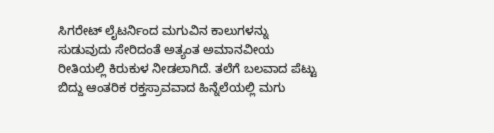ಸಿಗರೇಟ್ ಲೈಟರ್ನಿಂದ ಮಗುವಿನ ಕಾಲುಗಳನ್ನು ಸುಡುವುದು ಸೇರಿದಂತೆ ಅತ್ಯಂತ ಅಮಾನವೀಯ ರೀತಿಯಲ್ಲಿ ಕಿರುಕುಳ ನೀಡಲಾಗಿದೆ. ತಲೆಗೆ ಬಲವಾದ ಪೆಟ್ಟು ಬಿದ್ದು ಆಂತರಿಕ ರಕ್ತಸ್ರಾವವಾದ ಹಿನ್ನೆಲೆಯಲ್ಲಿ ಮಗು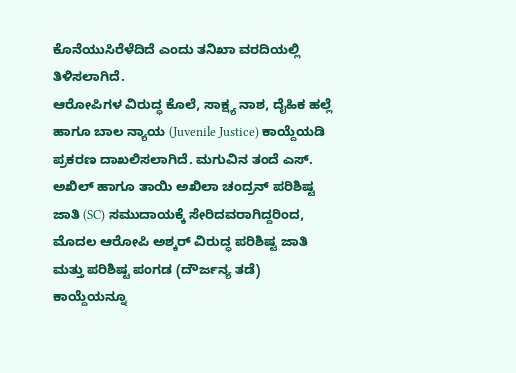ಕೊನೆಯುಸಿರೆಳೆದಿದೆ ಎಂದು ತನಿಖಾ ವರದಿಯಲ್ಲಿ ತಿಳಿಸಲಾಗಿದೆ.
ಆರೋಪಿಗಳ ವಿರುದ್ಧ ಕೊಲೆ, ಸಾಕ್ಷ್ಯ ನಾಶ, ದೈಹಿಕ ಹಲ್ಲೆ ಹಾಗೂ ಬಾಲ ನ್ಯಾಯ (Juvenile Justice) ಕಾಯ್ದೆಯಡಿ ಪ್ರಕರಣ ದಾಖಲಿಸಲಾಗಿದೆ. ಮಗುವಿನ ತಂದೆ ಎಸ್. ಅಖಿಲ್ ಹಾಗೂ ತಾಯಿ ಅಖಿಲಾ ಚಂದ್ರನ್ ಪರಿಶಿಷ್ಟ ಜಾತಿ (SC) ಸಮುದಾಯಕ್ಕೆ ಸೇರಿದವರಾಗಿದ್ದರಿಂದ, ಮೊದಲ ಆರೋಪಿ ಅಶ್ಕರ್ ವಿರುದ್ಧ ಪರಿಶಿಷ್ಟ ಜಾತಿ ಮತ್ತು ಪರಿಶಿಷ್ಟ ಪಂಗಡ (ದೌರ್ಜನ್ಯ ತಡೆ) ಕಾಯ್ದೆಯನ್ನೂ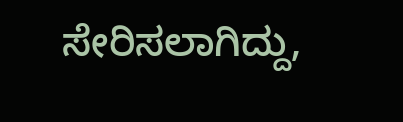ಸೇರಿಸಲಾಗಿದ್ದು,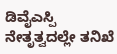ಡಿವೈಎಸ್ಪಿ ನೇತೃತ್ವದಲ್ಲೇ ತನಿಖೆ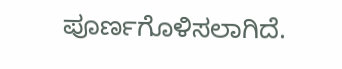ಪೂರ್ಣಗೊಳಿಸಲಾಗಿದೆ.